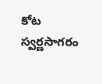కోట స్వర్ణసాగరం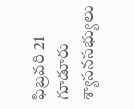ఫిబ్రవరి 21
గూడూరు శ్యాసనసభ్యులు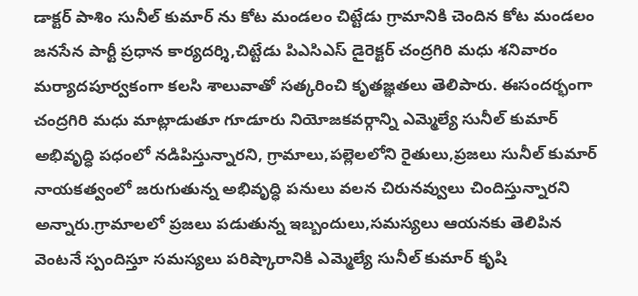డాక్టర్ పాశిం సునీల్ కుమార్ ను కోట మండలం చిట్టేడు గ్రామానికి చెందిన కోట మండలం జనసేన పార్టీ ప్రధాన కార్యదర్శి,చిట్టేడు పిఎసిఎస్ డైరెక్టర్ చంద్రగిరి మధు శనివారం మర్యాదపూర్వకంగా కలసి శాలువాతో సత్కరించి కృతజ్ఞతలు తెలిపారు. ఈసందర్భంగా చంద్రగిరి మధు మాట్లాడుతూ గూడూరు నియోజకవర్గాన్ని ఎమ్మెల్యే సునీల్ కుమార్ అభివృద్ధి పధంలో నడిపిస్తున్నారని, గ్రామాలు,పల్లెలలోని రైతులు,ప్రజలు సునీల్ కుమార్ నాయకత్వంలో జరుగుతున్న అభివృద్ధి పనులు వలన చిరునవ్వులు చిందిస్తున్నారని అన్నారు.గ్రామాలలో ప్రజలు పడుతున్న ఇబ్బందులు,సమస్యలు ఆయనకు తెలిపిన వెంటనే స్పందిస్తూ సమస్యలు పరిష్కారానికి ఎమ్మెల్యే సునీల్ కుమార్ కృషి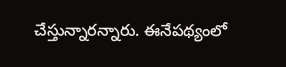చేస్తున్నారన్నారు. ఈనేపథ్యంలో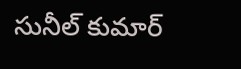సునీల్ కుమార్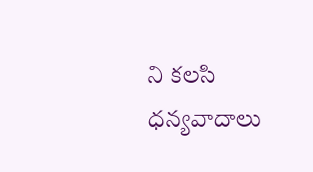ని కలసి ధన్యవాదాలు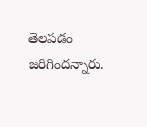తెలపడం జరిగిందన్నారు.